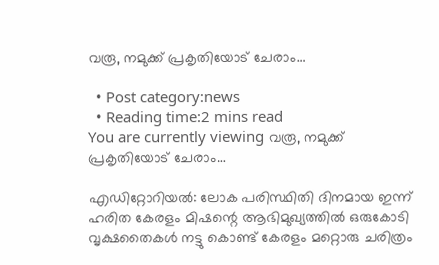വരൂ, നമുക്ക് പ്രകൃതിയോട് ചേരാം…

  • Post category:news
  • Reading time:2 mins read
You are currently viewing വരൂ, നമുക്ക് പ്രകൃതിയോട് ചേരാം…

എഡിറ്റോറിയല്‍: ലോക പരിസ്ഥിതി ദിനമായ ഇന്ന് ഹരിത കേരളം മിഷന്റെ ആഭിമുഖ്യത്തില്‍ ഒരുകോടി വൃക്ഷതൈകള്‍ നട്ടു കൊണ്ട് കേരളം മറ്റൊരു ചരിത്രം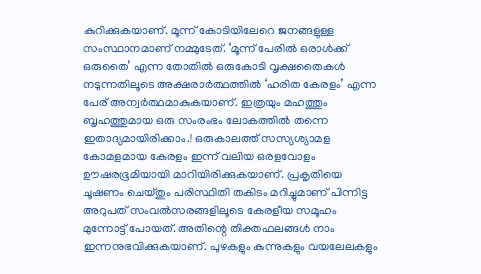കുറിക്കുകയാണ്. മൂന്ന് കോടിയിലേറെ ജനങ്ങളുള്ള സംസ്ഥാനമാണ് നമ്മുടേത്. ‘മൂന്ന് പേരില്‍ ഒരാള്‍ക്ക് ഒരുതൈ’ എന്ന തോതില്‍ ഒരുകോടി വൃക്ഷതൈകള്‍ നടുന്നതിലൂടെ അക്ഷരാര്‍ത്ഥത്തില്‍ ‘ഹരിത കേരളം’ എന്ന പേര് അന്വര്‍ത്ഥമാകുകയാണ്. ഇത്രയും മഹത്തും ബൃഹത്തുമായ ഒരു സംരംഭം ലോകത്തില്‍ തന്നെ ഇതാദ്യമായിരിക്കാം.! ഒരുകാലത്ത് സസ്യശ്യാമള കോമളമായ കേരളം ഇന്ന് വലിയ ഒരളവോളം ഊഷരഭൂമിയായി മാറിയിരിക്കുകയാണ്. പ്രകൃതിയെ ചൂഷണം ചെയ്തും പരിസ്ഥിതി തകിടം മറിച്ചുമാണ് പിന്നിട്ട അറുപത് സംവല്‍സരങ്ങളിലൂടെ കേരളീയ സമൂഹം മുന്നോട്ട് പോയത്. അതിന്റെ തിക്തഫലങ്ങള്‍ നാം ഇന്നനുഭവിക്കുകയാണ്. പുഴകളും കുന്നുകളും വയലേലകളും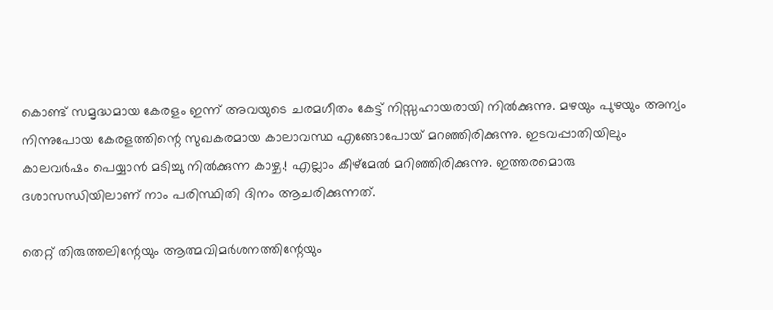കൊണ്ട് സമൃദ്ധമായ കേരളം ഇന്ന് അവയുടെ ചരമഗീതം കേട്ട് നിസ്സഹായരായി നില്‍ക്കുന്നു. മഴയും പുഴയും അന്യം നിന്നുപോയ കേരളത്തിന്റെ സുഖകരമായ കാലാവസ്ഥ എങ്ങോപോയ് മറഞ്ഞിരിക്കുന്നു. ഇടവപ്പാതിയിലും കാലവര്‍ഷം പെയ്യാന്‍ മടിച്ചു നില്‍ക്കുന്ന കാഴ്ച.! എല്ലാം കീഴ്‌മേല്‍ മറിഞ്ഞിരിക്കുന്നു. ഇത്തരമൊരു ദശാസന്ധിയിലാണ് നാം പരിസ്ഥിതി ദിനം ആചരിക്കുന്നത്.

തെറ്റ് തിരുത്തലിന്റേയും ആത്മവിമര്‍ശനത്തിന്റേയും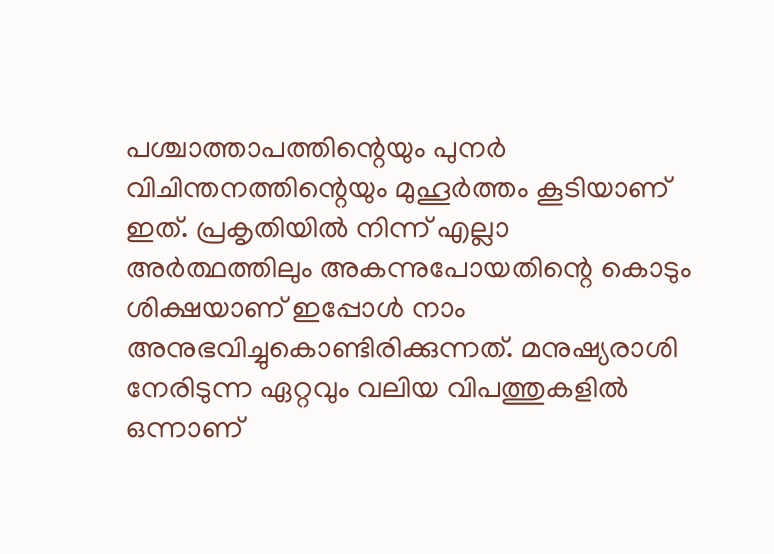പശ്ചാത്താപത്തിന്റെയും പുനര്‍ വിചിന്തനത്തിന്റെയും മുഹൂര്‍ത്തം കൂടിയാണ് ഇത്. പ്രകൃതിയില്‍ നിന്ന് എല്ലാ അര്‍ത്ഥത്തിലും അകന്നുപോയതിന്റെ കൊടും ശിക്ഷയാണ് ഇപ്പോള്‍ നാം അനുഭവിച്ചുകൊണ്ടിരിക്കുന്നത്. മനുഷ്യരാശി നേരിടുന്ന ഏറ്റവും വലിയ വിപത്തുകളില്‍ ഒന്നാണ്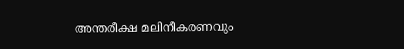അന്തരീക്ഷ മലിനീകരണവും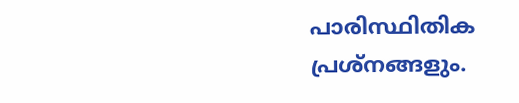പാരിസ്ഥിതിക പ്രശ്‌നങ്ങളും.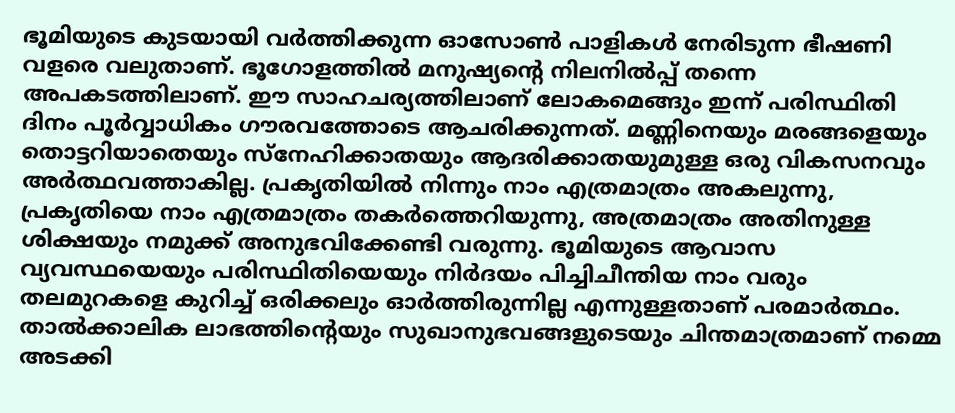ഭൂമിയുടെ കുടയായി വര്‍ത്തിക്കുന്ന ഓസോണ്‍ പാളികള്‍ നേരിടുന്ന ഭീഷണി വളരെ വലുതാണ്. ഭൂഗോളത്തില്‍ മനുഷ്യന്റെ നിലനില്‍പ്പ് തന്നെ അപകടത്തിലാണ്. ഈ സാഹചര്യത്തിലാണ് ലോകമെങ്ങും ഇന്ന് പരിസ്ഥിതി ദിനം പൂര്‍വ്വാധികം ഗൗരവത്തോടെ ആചരിക്കുന്നത്. മണ്ണിനെയും മരങ്ങളെയും തൊട്ടറിയാതെയും സ്‌നേഹിക്കാതയും ആദരിക്കാതയുമുള്ള ഒരു വികസനവും അര്‍ത്ഥവത്താകില്ല. പ്രകൃതിയില്‍ നിന്നും നാം എത്രമാത്രം അകലുന്നു, പ്രകൃതിയെ നാം എത്രമാത്രം തകര്‍ത്തെറിയുന്നു, അത്രമാത്രം അതിനുള്ള ശിക്ഷയും നമുക്ക് അനുഭവിക്കേണ്ടി വരുന്നു. ഭൂമിയുടെ ആവാസ വ്യവസ്ഥയെയും പരിസ്ഥിതിയെയും നിര്‍ദയം പിച്ചിചീന്തിയ നാം വരും തലമുറകളെ കുറിച്ച് ഒരിക്കലും ഓര്‍ത്തിരുന്നില്ല എന്നുള്ളതാണ് പരമാര്‍ത്ഥം. താല്‍ക്കാലിക ലാഭത്തിന്റെയും സുഖാനുഭവങ്ങളുടെയും ചിന്തമാത്രമാണ് നമ്മെ അടക്കി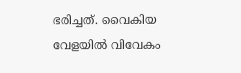ഭരിച്ചത്. വൈകിയ വേളയില്‍ വിവേകം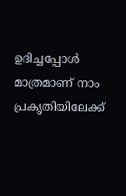ഉദിച്ചപ്പോള്‍ മാത്രമാണ് നാം പ്രകൃതിയിലേക്ക്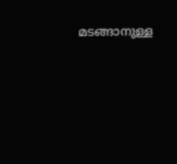മടങ്ങാനുള്ള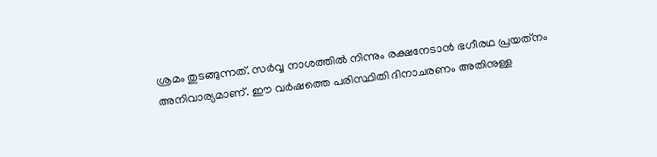ശ്രമം തുടങ്ങുന്നത്. സര്‍വ്വ നാശത്തില്‍ നിന്നും രക്ഷനേടാന്‍ ഭഗീരഥ പ്രയത്‌നം അനിവാര്യമാണ്. ഈ വര്‍ഷത്തെ പരിസ്ഥിതി ദിനാചരണം അതിനുള്ള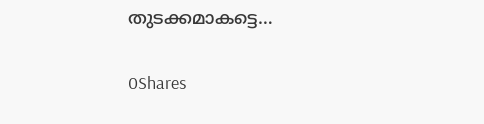തുടക്കമാകട്ടെ…

0Shares